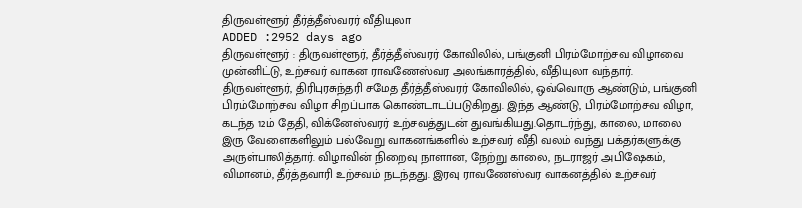திருவள்ளூர் தீர்த்தீஸ்வரர் வீதியுலா
ADDED :2952 days ago
திருவள்ளூர் : திருவள்ளூர், தீர்த்தீஸ்வரர் கோவிலில், பங்குனி பிரம்மோற்சவ விழாவை முன்னிட்டு, உற்சவர் வாகன ராவணேஸ்வர அலங்காரத்தில், வீதியுலா வந்தார். திருவள்ளூர், திரிபுரசுந்தரி சமேத தீர்த்தீஸ்வரர் கோவிலில், ஒவ்வொரு ஆண்டும், பங்குனி பிரம்மோற்சவ விழா சிறப்பாக கொண்டாடப்படுகிறது. இந்த ஆண்டு, பிரம்மோற்சவ விழா, கடந்த 12ம் தேதி, விக்னேஸ்வரர் உற்சவத்துடன் துவங்கியது.தொடர்ந்து, காலை, மாலை இரு வேளைகளிலும் பல்வேறு வாகனங்களில் உற்சவர் வீதி வலம் வந்து பக்தர்களுக்கு அருள்பாலித்தார். விழாவின் நிறைவு நாளான, நேற்று காலை, நடராஜர் அபிஷேகம், விமானம், தீர்த்தவாரி உற்சவம் நடந்தது. இரவு ராவணேஸ்வர வாகனத்தில் உற்சவர்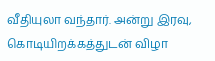வீதியுலா வந்தார். அன்று இரவு, கொடியிறக்கத்துடன் விழா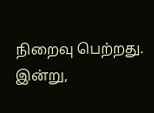நிறைவு பெற்றது. இன்று,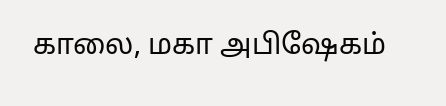காலை, மகா அபிஷேகம்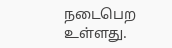நடைபெற உள்ளது.